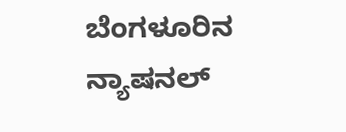ಬೆಂಗಳೂರಿನ ನ್ಯಾಷನಲ್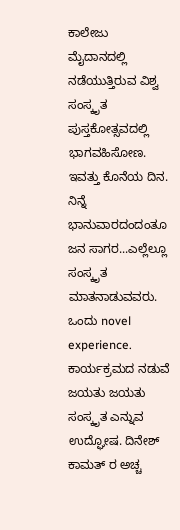ಕಾಲೇಜು ಮೈದಾನದಲ್ಲಿ ನಡೆಯುತ್ತಿರುವ ವಿಶ್ವ ಸಂಸ್ಕೃತ ಪುಸ್ತಕೋತ್ಸವದಲ್ಲಿ ಭಾಗವಹಿಸೋಣ. ಇವತ್ತು ಕೊನೆಯ ದಿನ. ನಿನ್ನೆ ಭಾನುವಾರದಂದಂತೂ ಜನ ಸಾಗರ...ಎಲ್ಲೆಲ್ಲೂ ಸಂಸ್ಕೃತ ಮಾತನಾಡುವವರು. ಒಂದು novel experience. ಕಾರ್ಯಕ್ರಮದ ನಡುವೆ ಜಯತು ಜಯತು ಸಂಸ್ಕೃತ ಎನ್ನುವ ಉದ್ಘೋಷ. ದಿನೇಶ್ ಕಾಮತ್ ರ ಅಚ್ಚ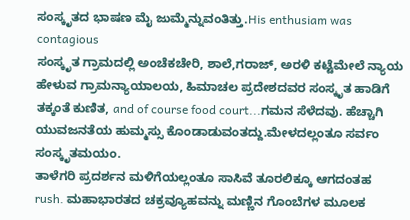ಸಂಸ್ಕೃತದ ಭಾಷಣ ಮೈ ಜುಮ್ಮೆನ್ನುವಂತಿತ್ತು.His enthusiam was contagious
ಸಂಸ್ಕೃತ ಗ್ರಾಮದಲ್ಲಿ ಅಂಚೆಕಚೇರಿ, ಶಾಲೆ,ಗರಾಜ್, ಅರಳಿ ಕಟ್ಟೆಮೇಲೆ ನ್ಯಾಯ ಹೇಳುವ ಗ್ರಾಮನ್ಯಾಯಾಲಯ, ಹಿಮಾಚಲ ಪ್ರದೇಶದವರ ಸಂಸ್ಕೃತ ಹಾಡಿಗೆ ತಕ್ಕಂತೆ ಕುಣಿತ, and of course food court...ಗಮನ ಸೆಳೆದವು. ಹೆಚ್ಚಾಗಿ ಯುವಜನತೆಯ ಹುಮ್ಮಸ್ಸು ಕೊಂಡಾಡುವಂತದ್ದು.ಮೇಳದಲ್ಲಂತೂ ಸರ್ವಂ ಸಂಸ್ಕೃತಮಯಂ.
ತಾಳೆಗರಿ ಪ್ರದರ್ಶನ ಮಳಿಗೆಯಲ್ಲಂತೂ ಸಾಸಿವೆ ತೂರಲಿಕ್ಕೂ ಆಗದಂತಹ rush. ಮಹಾಭಾರತದ ಚಕ್ರವ್ಯೂಹವನ್ನು ಮಣ್ಣಿನ ಗೊಂಬೆಗಳ ಮೂಲಕ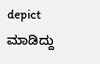depict ಮಾಡಿದ್ದು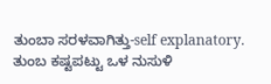ತುಂಬಾ ಸರಳವಾಗಿತ್ತು-self explanatory. ತುಂಬ ಕಷ್ಟಪಟ್ಟು ಒಳ ನುಸುಳಿ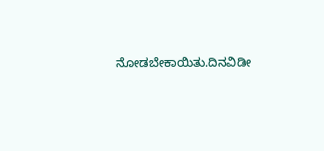ನೋಡಬೇಕಾಯಿತು.ದಿನವಿಡೀ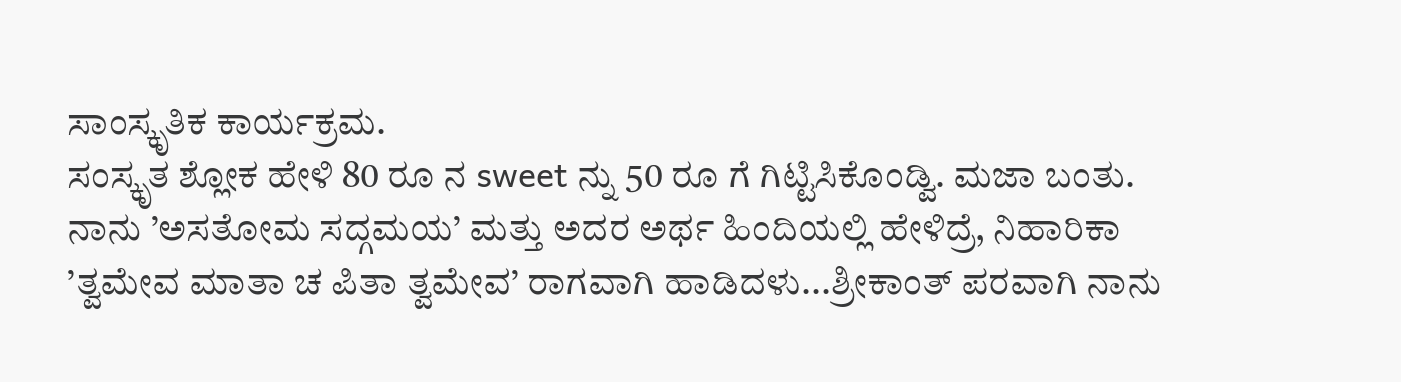ಸಾಂಸ್ಕೃತಿಕ ಕಾರ್ಯಕ್ರಮ.
ಸಂಸ್ಕೃತ ಶ್ಲೋಕ ಹೇಳಿ 80 ರೂ ನ sweet ನ್ನು 50 ರೂ ಗೆ ಗಿಟ್ಟಿಸಿಕೊಂಡ್ವಿ. ಮಜಾ ಬಂತು. ನಾನು ’ಅಸತೋಮ ಸದ್ಗಮಯ’ ಮತ್ತು ಅದರ ಅರ್ಥ ಹಿಂದಿಯಲ್ಲಿ ಹೇಳಿದ್ರೆ, ನಿಹಾರಿಕಾ ’ತ್ವಮೇವ ಮಾತಾ ಚ ಪಿತಾ ತ್ವಮೇವ’ ರಾಗವಾಗಿ ಹಾಡಿದಳು...ಶ್ರೀಕಾಂತ್ ಪರವಾಗಿ ನಾನು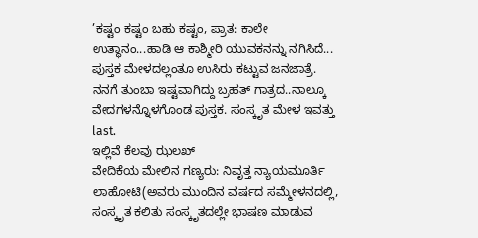’ಕಷ್ಟಂ ಕಷ್ಟಂ ಬಹು ಕಷ್ಟಂ, ಪ್ರಾತ: ಕಾಲೇ ಉತ್ಥಾನಂ...ಹಾಡಿ ಆ ಕಾಶ್ಮೀರಿ ಯುವಕನನ್ನು ನಗಿಸಿದೆ...
ಪುಸ್ತಕ ಮೇಳದಲ್ಲಂತೂ ಉಸಿರು ಕಟ್ಟುವ ಜನಜಾತ್ರೆ. ನನಗೆ ತುಂಬಾ ಇಷ್ಟವಾಗಿದ್ದು ಬ್ರಹತ್ ಗಾತ್ರದ..ನಾಲ್ಕೂ ವೇದಗಳನ್ನೊಳಗೊಂಡ ಪುಸ್ತಕ. ಸಂಸ್ಕೃತ ಮೇಳ ಇವತ್ತು last.
ಇಲ್ಲಿವೆ ಕೆಲವು ಝಲಖ್
ವೇದಿಕೆಯ ಮೇಲಿನ ಗಣ್ಯರು: ನಿವೃತ್ತ ನ್ಯಾಯಮೂರ್ತಿ ಲಾಹೋಟಿ(ಅವರು ಮುಂದಿನ ವರ್ಷದ ಸಮ್ಮೇಳನದಲ್ಲಿ, ಸಂಸ್ಕೃತ ಕಲಿತು ಸಂಸ್ಕೃತದಲ್ಲೇ ಭಾಷಣ ಮಾಡುವ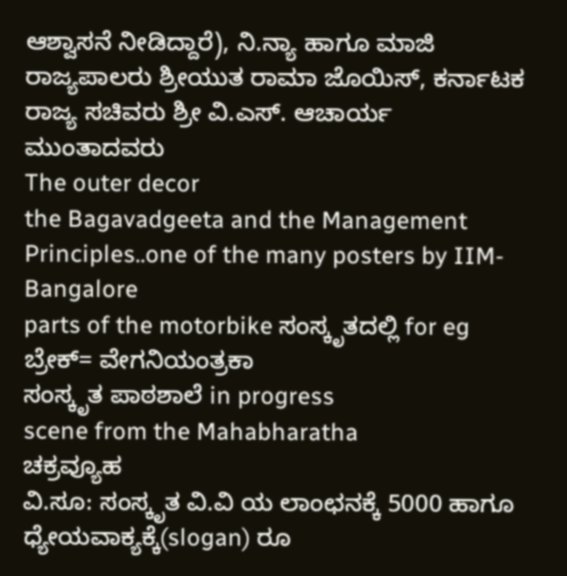ಆಶ್ವಾಸನೆ ನೀಡಿದ್ದಾರೆ), ನಿ.ನ್ಯಾ ಹಾಗೂ ಮಾಜಿ ರಾಜ್ಯಪಾಲರು ಶ್ರೀಯುತ ರಾಮಾ ಜೊಯಿಸ್, ಕರ್ನಾಟಕ ರಾಜ್ಯ ಸಚಿವರು ಶ್ರೀ ವಿ.ಎಸ್. ಆಚಾರ್ಯ ಮುಂತಾದವರು
The outer decor
the Bagavadgeeta and the Management Principles..one of the many posters by IIM-Bangalore
parts of the motorbike ಸಂಸ್ಕೃತದಲ್ಲಿ for eg ಬ್ರೇಕ್= ವೇಗನಿಯಂತ್ರಕಾ
ಸಂಸ್ಕೃತ ಪಾಠಶಾಲೆ in progress
scene from the Mahabharatha
ಚಕ್ರವ್ಯೂಹ
ವಿ.ಸೂ: ಸಂಸ್ಕೃತ ವಿ.ವಿ ಯ ಲಾಂಛನಕ್ಕೆ 5000 ಹಾಗೂ ಧ್ಯೇಯವಾಕ್ಯಕ್ಕೆ(slogan) ರೂ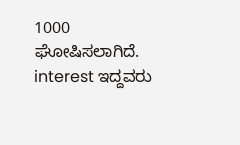1000 ಘೋಷಿಸಲಾಗಿದೆ. interest ಇದ್ದವರು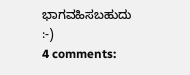ಭಾಗವಹಿಸಬಹುದು
:-)
4 comments: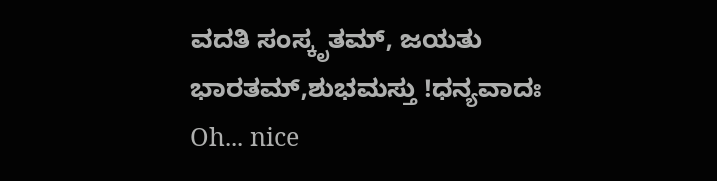ವದತಿ ಸಂಸ್ಕೃತಮ್, ಜಯತು ಭಾರತಮ್,ಶುಭಮಸ್ತು !ಧನ್ಯವಾದಃ
Oh... nice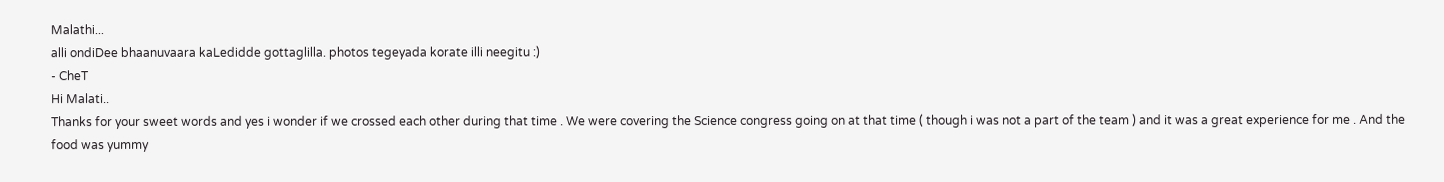Malathi...
alli ondiDee bhaanuvaara kaLedidde gottaglilla. photos tegeyada korate illi neegitu :)
- CheT
Hi Malati..
Thanks for your sweet words and yes i wonder if we crossed each other during that time . We were covering the Science congress going on at that time ( though i was not a part of the team ) and it was a great experience for me . And the food was yummy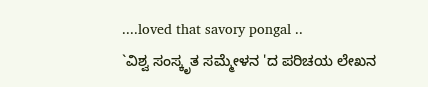....loved that savory pongal ..
`ವಿಶ್ವ ಸಂಸ್ಕೃತ ಸಮ್ಮೇಳನ 'ದ ಪರಿಚಯ ಲೇಖನ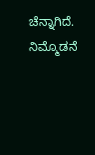ಚೆನ್ನಾಗಿದೆ. ನಿಮ್ಮೊಡನೆ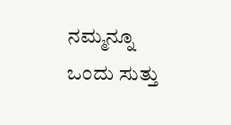ನಮ್ಮನ್ನೂ ಒಂದು ಸುತ್ತು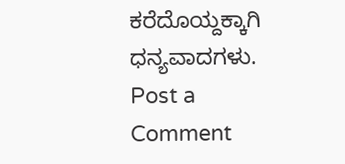ಕರೆದೊಯ್ದಕ್ಕಾಗಿ ಧನ್ಯವಾದಗಳು.
Post a Comment